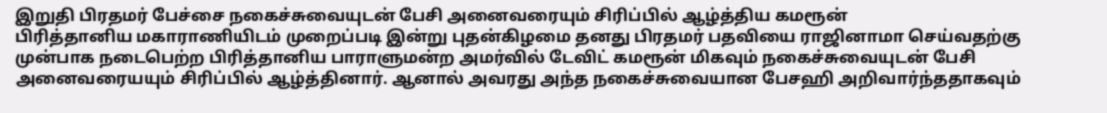இறுதி பிரதமர் பேச்சை நகைச்சுவையுடன் பேசி அனைவரையும் சிரிப்பில் ஆழ்த்திய கமரூன்
பிரித்தானிய மகாராணியிடம் முறைப்படி இன்று புதன்கிழமை தனது பிரதமர் பதவியை ராஜினாமா செய்வதற்கு முன்பாக நடைபெற்ற பிரித்தானிய பாராளுமன்ற அமர்வில் டேவிட் கமரூன் மிகவும் நகைச்சுவையுடன் பேசி அனைவரையயும் சிரிப்பில் ஆழ்த்தினார். ஆனால் அவரது அந்த நகைச்சுவையான பேசஹி அறிவார்ந்ததாகவும்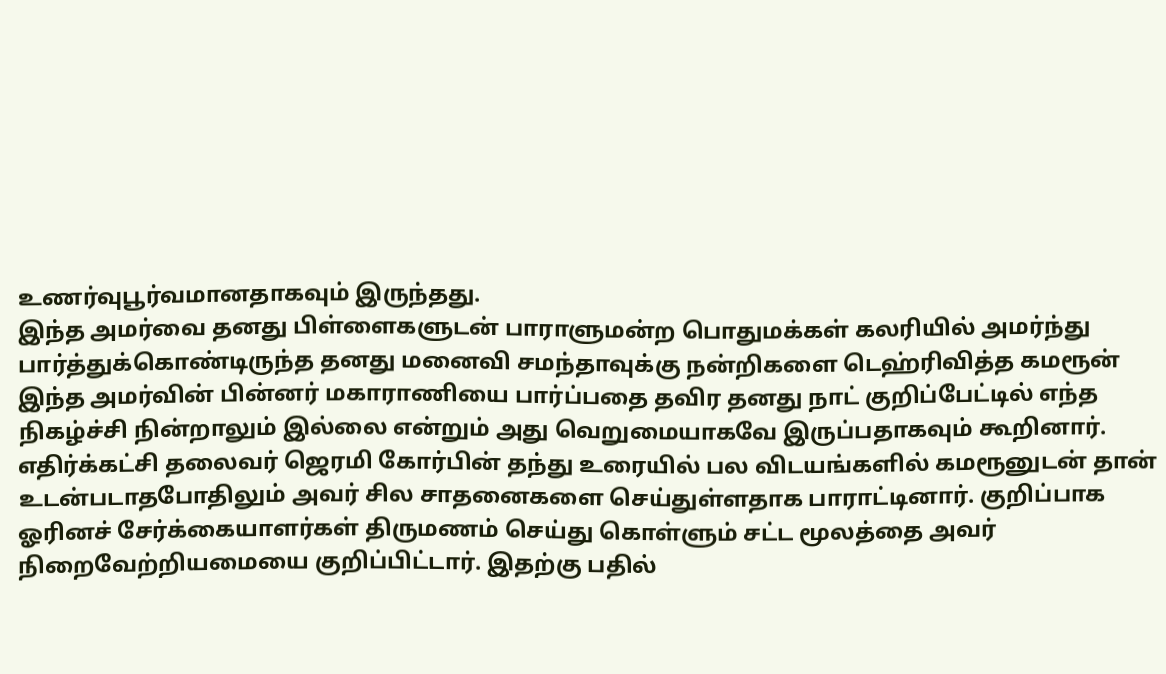உணர்வுபூர்வமானதாகவும் இருந்தது.
இந்த அமர்வை தனது பிள்ளைகளுடன் பாராளுமன்ற பொதுமக்கள் கலரியில் அமர்ந்து பார்த்துக்கொண்டிருந்த தனது மனைவி சமந்தாவுக்கு நன்றிகளை டெஹ்ரிவித்த கமரூன் இந்த அமர்வின் பின்னர் மகாராணியை பார்ப்பதை தவிர தனது நாட் குறிப்பேட்டில் எந்த நிகழ்ச்சி நின்றாலும் இல்லை என்றும் அது வெறுமையாகவே இருப்பதாகவும் கூறினார்.
எதிர்க்கட்சி தலைவர் ஜெரமி கோர்பின் தந்து உரையில் பல விடயங்களில் கமரூனுடன் தான் உடன்படாதபோதிலும் அவர் சில சாதனைகளை செய்துள்ளதாக பாராட்டினார். குறிப்பாக ஓரினச் சேர்க்கையாளர்கள் திருமணம் செய்து கொள்ளும் சட்ட மூலத்தை அவர் நிறைவேற்றியமையை குறிப்பிட்டார். இதற்கு பதில்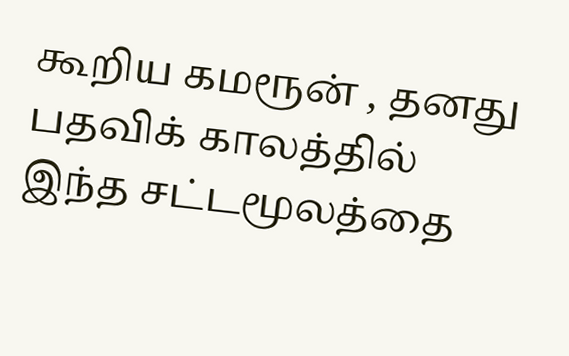கூறிய கமரூன் , தனது பதவிக் காலத்தில் இந்த சட்டமூலத்தை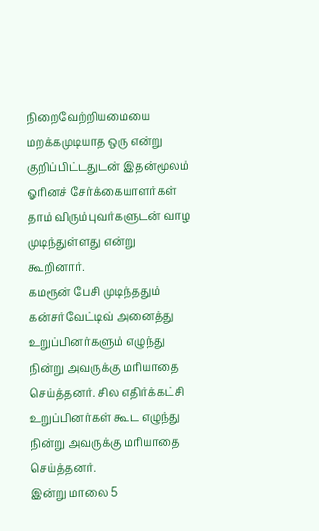நிறைவேற்றியமையை மறக்கமுடியாத ஒரு என்று குறிப்பிட்டதுடன் இதன்மூலம் ஓரினச் சேர்க்கையாளர்கள் தாம் விரும்புவர்களுடன் வாழ முடிந்துள்ளது என்று கூறினார்.
கமரூன் பேசி முடிந்ததும் கன்சர்வேட்டிவ் அனைத்து உறுப்பினர்களும் எழுந்து நின்று அவருக்கு மரியாதை செய்த்தனர். சில எதிர்க்கட்சி உறுப்பினர்கள் கூட எழுந்து நின்று அவருக்கு மரியாதை செய்த்தனர்.
இன்று மாலை 5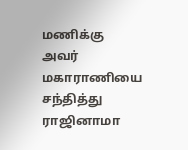மணிக்கு அவர் மகாராணியை சந்தித்து ராஜினாமா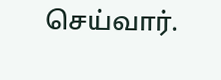செய்வார்.